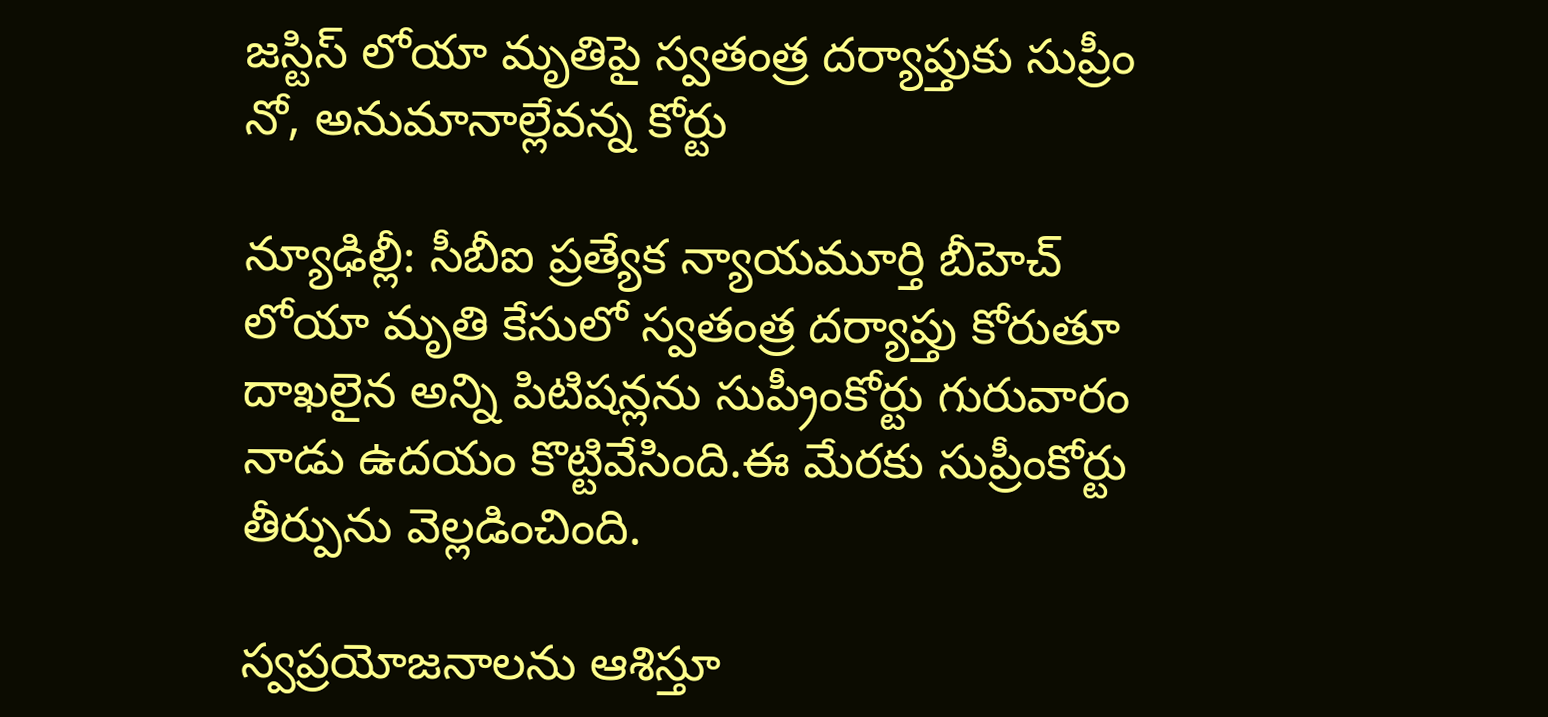జస్టిస్ లోయా మృతిపై స్వతంత్ర దర్యాప్తుకు సుప్రీం నో, అనుమానాల్లేవన్న కోర్టు

న్యూఢిల్లీ: సీబీఐ ప్రత్యేక న్యాయమూర్తి బీహెచ్ లోయా మృతి కేసులో స్వతంత్ర దర్యాప్తు కోరుతూ దాఖలైన అన్ని పిటిషన్లను సుప్రీం‌కోర్టు గురువారం నాడు ఉదయం కొట్టివేసింది.ఈ మేరకు సుప్రీంకోర్టు తీర్పును వెల్లడించింది.

స్వప్రయోజనాలను ఆశిస్తూ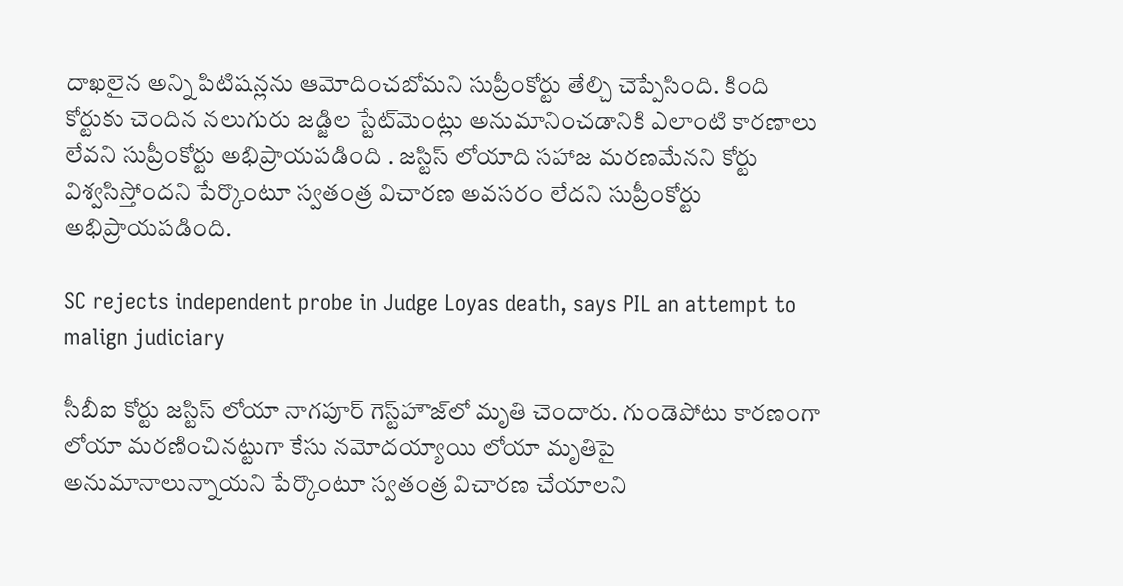దాఖలైన అన్ని పిటిషన్లను ఆమోదించబోమని సుప్రీంకోర్టు తేల్చి చెప్పేసింది. కింది కోర్టుకు చెందిన నలుగురు జడ్జిల స్టేట్‌మెంట్లు అనుమానించడానికి ఎలాంటి కారణాలు లేవని సుప్రీంకోర్టు అభిప్రాయపడింది . జస్టిస్ లోయాది సహాజ మరణమేనని కోర్టు విశ్వసిస్తోందని పేర్కొంటూ స్వతంత్ర విచారణ అవసరం లేదని సుప్రీంకోర్టు అభిప్రాయపడింది.

SC rejects independent probe in Judge Loyas death, says PIL an attempt to malign judiciary

సీబీఐ కోర్టు జస్టిస్ లోయా నాగ‌పూర్ గెస్ట్‌హౌజ్‌లో మృతి చెందారు. గుండెపోటు కారణంగా లోయా మరణించినట్టుగా కేసు నమోదయ్యాయి లోయా మృతిపై అనుమానాలున్నాయని పేర్కొంటూ స్వతంత్ర విచారణ చేయాలని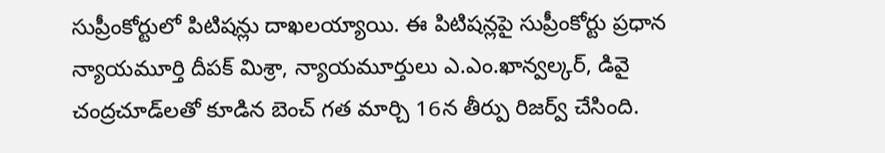సుప్రీంకోర్టులో పిటిషన్లు దాఖలయ్యాయి. ఈ పిటిషన్లపై సుప్రీంకోర్టు ప్రధాన న్యాయమూర్తి దీపక్ మిశ్రా, న్యాయమూర్తులు ఎ.ఎం.ఖాన్వల్కర్, డివై చంద్రచూడ్‌లతో కూడిన బెంచ్ గత మార్చి 16న తీర్పు రిజర్వ్ చేసింది.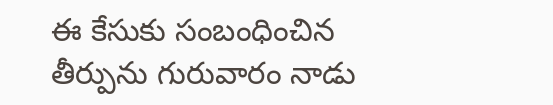ఈ కేసుకు సంబంధించిన తీర్పును గురువారం నాడు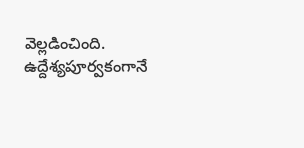వెల్లడించింది. ఉద్దేశ్యపూర్వకంగానే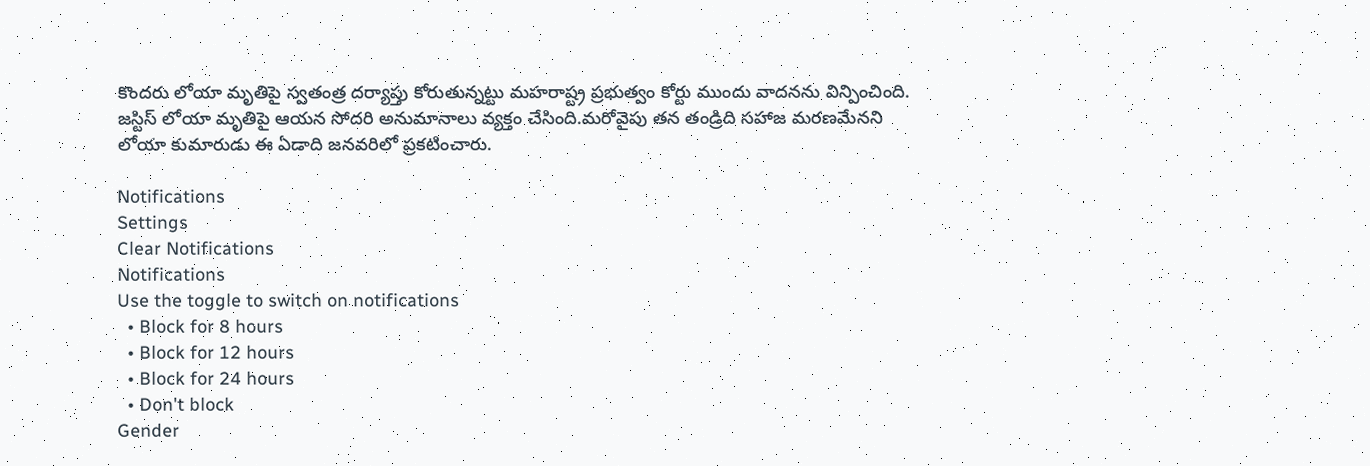కొందరు లోయా మృతిపై స్వతంత్ర దర్యాప్తు కోరుతున్నట్టు మహరాష్ట్ర ప్రభుత్వం కోర్టు ముందు వాదనను విన్పించింది. జస్టిస్ లోయా మృతిపై ఆయన సోదరి అనుమానాలు వ్యక్తం చేసింది.మరోవైపు తన తండ్రిది సహాజ మరణమేనని లోయా కుమారుడు ఈ ఏడాది జనవరిలో ప్రకటించారు.

Notifications
Settings
Clear Notifications
Notifications
Use the toggle to switch on notifications
  • Block for 8 hours
  • Block for 12 hours
  • Block for 24 hours
  • Don't block
Gender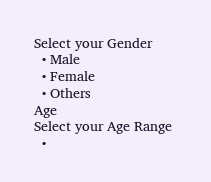Select your Gender
  • Male
  • Female
  • Others
Age
Select your Age Range
  •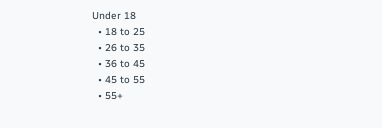Under 18
  • 18 to 25
  • 26 to 35
  • 36 to 45
  • 45 to 55
  • 55+